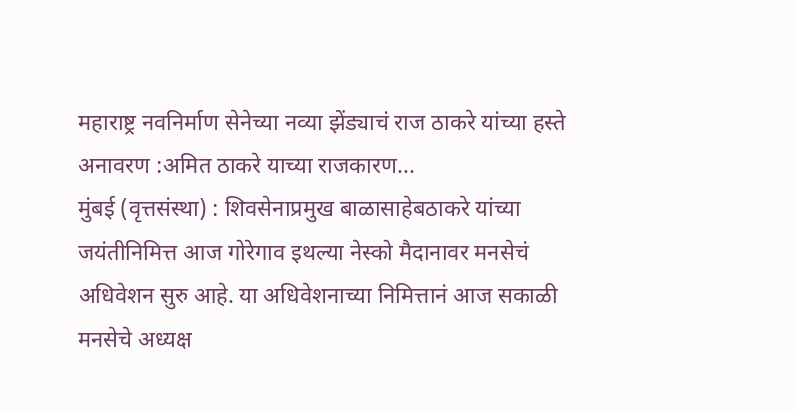महाराष्ट्र नवनिर्माण सेनेच्या नव्या झेंड्याचं राज ठाकरे यांच्या हस्ते अनावरण :अमित ठाकरे याच्या राजकारण...
मुंबई (वृत्तसंस्था) : शिवसेनाप्रमुख बाळासाहेबठाकरे यांच्या जयंतीनिमित्त आज गोरेगाव इथल्या नेस्को मैदानावर मनसेचं अधिवेशन सुरु आहे. या अधिवेशनाच्या निमित्तानं आज सकाळी मनसेचे अध्यक्ष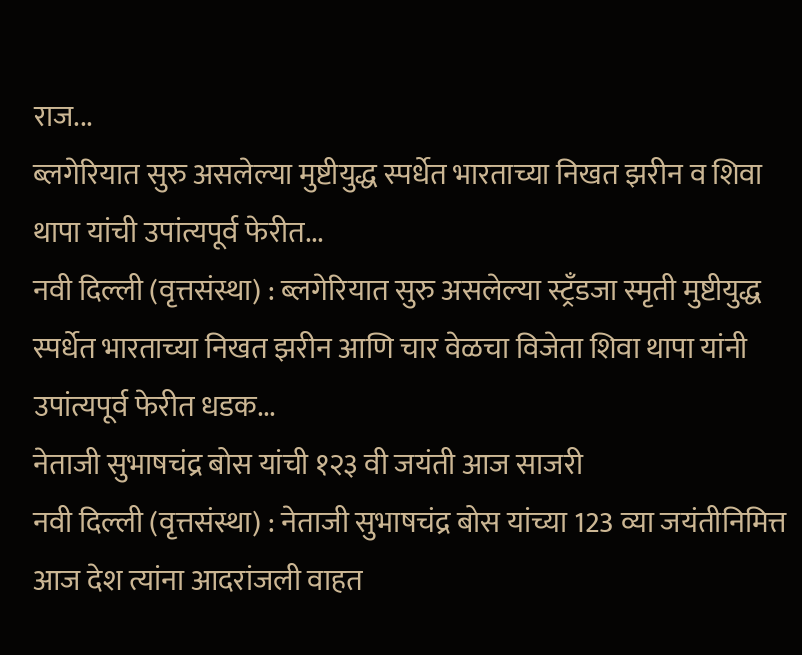राज...
ब्लगेरियात सुरु असलेल्या मुष्टीयुद्ध स्पर्धेत भारताच्या निखत झरीन व शिवा थापा यांची उपांत्यपूर्व फेरीत...
नवी दिल्ली (वृत्तसंस्था) : ब्लगेरियात सुरु असलेल्या स्ट्रँडजा स्मृती मुष्टीयुद्ध स्पर्धेत भारताच्या निखत झरीन आणि चार वेळचा विजेता शिवा थापा यांनी उपांत्यपूर्व फेरीत धडक...
नेताजी सुभाषचंद्र बोस यांची १२३ वी जयंती आज साजरी
नवी दिल्ली (वृत्तसंस्था) : नेताजी सुभाषचंद्र बोस यांच्या 123 व्या जयंतीनिमित्त आज देश त्यांना आदरांजली वाहत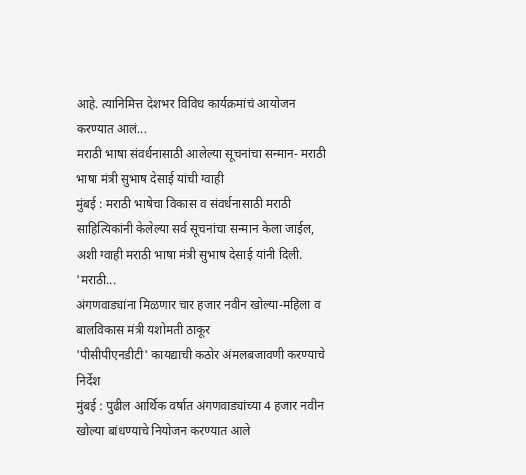आहे. त्यानिमित्त देशभर विविध कार्यक्रमांचं आयोजन करण्यात आलं...
मराठी भाषा संवर्धनासाठी आलेल्या सूचनांचा सन्मान- मराठी भाषा मंत्री सुभाष देसाई यांची ग्वाही
मुंबई : मराठी भाषेचा विकास व संवर्धनासाठी मराठी साहित्यिकांनी केलेल्या सर्व सूचनांचा सन्मान केला जाईल, अशी ग्वाही मराठी भाषा मंत्री सुभाष देसाई यांनी दिली.
'मराठी...
अंगणवाड्यांना मिळणार चार हजार नवीन खोल्या-महिला व बालविकास मंत्री यशोमती ठाकूर
'पीसीपीएनडीटी' कायद्याची कठोर अंमलबजावणी करण्याचे निर्देश
मुंबई : पुढील आर्थिक वर्षात अंगणवाड्यांच्या 4 हजार नवीन खोल्या बांधण्याचे नियोजन करण्यात आले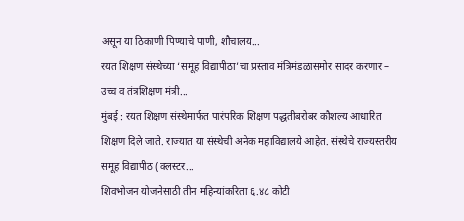असून या ठिकाणी पिण्याचे पाणी, शौचालय...
रयत शिक्षण संस्थेच्या ‘समूह विद्यापीठा’चा प्रस्ताव मंत्रिमंडळासमोर सादर करणार – उच्च व तंत्रशिक्षण मंत्री...
मुंबई : रयत शिक्षण संस्थेमार्फत पारंपरिक शिक्षण पद्धतीबरोबर कौशल्य आधारित शिक्षण दिले जाते. राज्यात या संस्थेची अनेक महाविद्यालये आहेत. संस्थेचे राज्यस्तरीय समूह विद्यापीठ (क्लस्टर...
शिवभोजन योजनेसाठी तीन महिन्यांकरिता ६.४८ कोटी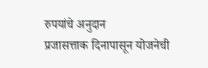रुपयांचे अनुदान
प्रजासत्ताक दिनापासून योजनेची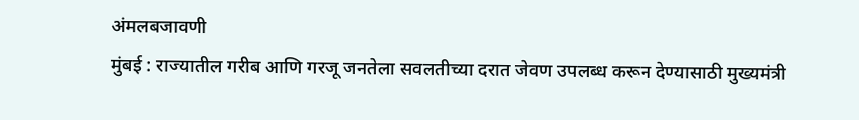अंमलबजावणी
मुंबई : राज्यातील गरीब आणि गरजू जनतेला सवलतीच्या दरात जेवण उपलब्ध करून देण्यासाठी मुख्यमंत्री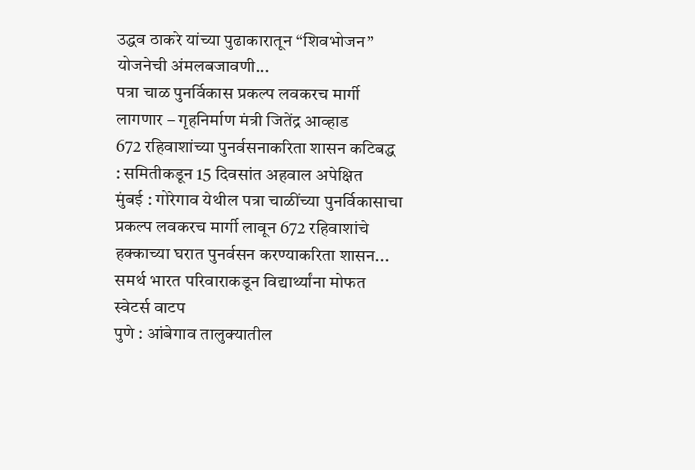उद्धव ठाकरे यांच्या पुढाकारातून “शिवभोजन” योजनेची अंमलबजावणी...
पत्रा चाळ पुनर्विकास प्रकल्प लवकरच मार्गी लागणार – गृहनिर्माण मंत्री जितेंद्र आव्हाड
672 रहिवाशांच्या पुनर्वसनाकरिता शासन कटिबद्ध : समितीकडून 15 दिवसांत अहवाल अपेक्षित
मुंबई : गोरेगाव येथील पत्रा चाळींच्या पुनर्विकासाचा प्रकल्प लवकरच मार्गी लावून 672 रहिवाशांचे हक्काच्या घरात पुनर्वसन करण्याकरिता शासन...
समर्थ भारत परिवाराकडून विद्यार्थ्यांना मोफत स्वेटर्स वाटप
पुणे : आंबेगाव तालुक्यातील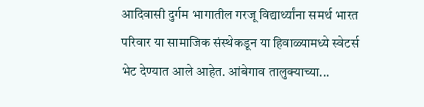आदिवासी दुर्गम भागातील गरजू विद्यार्थ्यांना समर्थ भारत परिवार या सामाजिक संस्थेकडून या हिवाळ्यामध्ये स्वेटर्स भेट देण्यात आले आहेत. आंबेगाव तालुक्याच्या...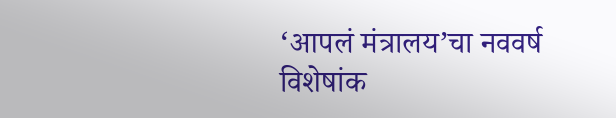‘आपलं मंत्रालय’चा नववर्ष विशेषांक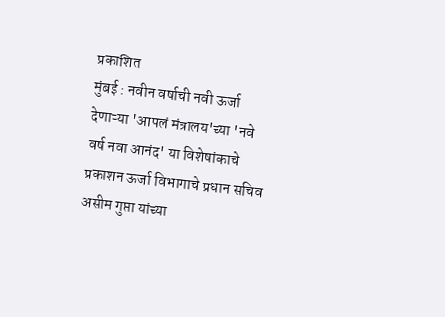प्रकाशित
मुंबई : नवीन वर्षाची नवी ऊर्जा देणाऱ्या 'आपलं मंत्रालय'च्या 'नवे वर्ष नवा आनंद' या विशेषांकाचे प्रकाशन ऊर्जा विभागाचे प्रधान सचिव असीम गुप्ता यांच्या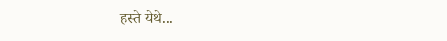हस्ते येथे...